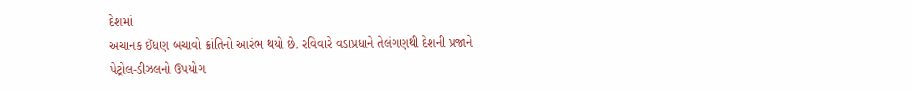દેશમાં
અચાનક ઈંધણ બચાવો ક્રાંતિનો આરંભ થયો છે. રવિવારે વડાપ્રધાને તેલંગણથી દેશની પ્રજાને
પેટ્રોલ-ડીઝલનો ઉપયોગ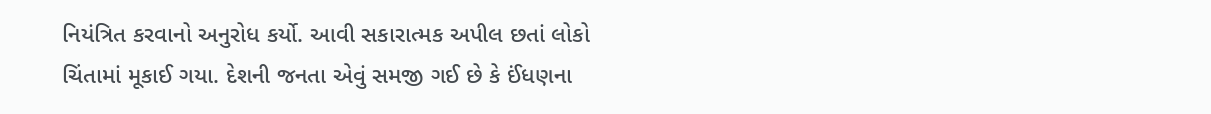નિયંત્રિત કરવાનો અનુરોધ કર્યો. આવી સકારાત્મક અપીલ છતાં લોકો
ચિંતામાં મૂકાઈ ગયા. દેશની જનતા એવું સમજી ગઈ છે કે ઈંધણના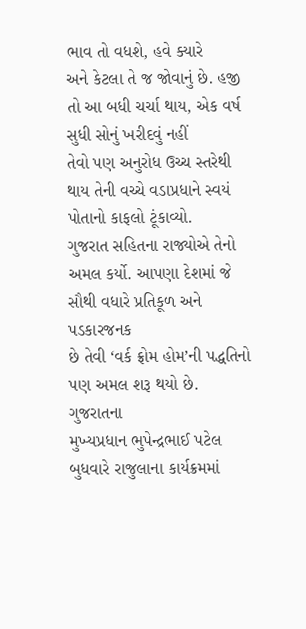ભાવ તો વધશે, હવે ક્યારે
અને કેટલા તે જ જોવાનું છે. હજી તો આ બધી ચર્ચા થાય, એક વર્ષ સુધી સોનું ખરીદવું નહીં
તેવો પણ અનુરોધ ઉચ્ચ સ્તરેથી થાય તેની વચ્ચે વડાપ્રધાને સ્વયં પોતાનો કાફલો ટૂંકાવ્યો.
ગુજરાત સહિતના રાજ્યોએ તેનો અમલ કર્યો. આપણા દેશમાં જે સૌથી વધારે પ્રતિકૂળ અને પડકારજનક
છે તેવી ‘વર્ક ફ્રોમ હોમ’ની પદ્ધતિનો પણ અમલ શરૂ થયો છે.
ગુજરાતના
મુખ્યપ્રધાન ભુપેન્દ્રભાઈ પટેલ બુધવારે રાજુલાના કાર્યક્રમમાં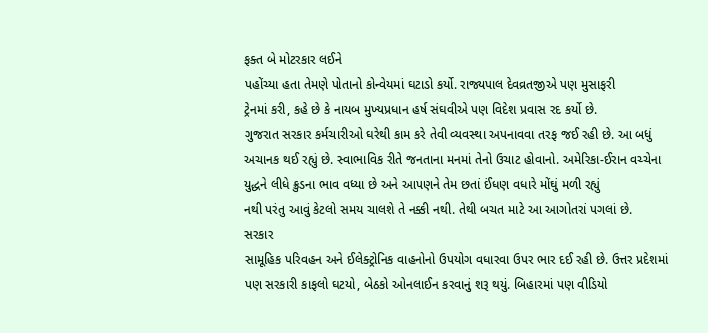ફક્ત બે મોટરકાર લઈને
પહોંચ્યા હતા તેમણે પોતાનો કોન્વેયમાં ઘટાડો કર્યો. રાજ્યપાલ દેવવ્રતજીએ પણ મુસાફરી
ટ્રેનમાં કરી, કહે છે કે નાયબ મુખ્યપ્રધાન હર્ષ સંઘવીએ પણ વિદેશ પ્રવાસ રદ કર્યો છે.
ગુજરાત સરકાર કર્મચારીઓ ઘરેથી કામ કરે તેવી વ્યવસ્થા અપનાવવા તરફ જઈ રહી છે. આ બધું
અચાનક થઈ રહ્યું છે. સ્વાભાવિક રીતે જનતાના મનમાં તેનો ઉચાટ હોવાનો. અમેરિકા-ઈરાન વચ્ચેના
યુદ્ધને લીધે ક્રુડના ભાવ વધ્યા છે અને આપણને તેમ છતાં ઈંધણ વધારે મોંઘું મળી રહ્યું
નથી પરંતુ આવું કેટલો સમય ચાલશે તે નક્કી નથી. તેથી બચત માટે આ આગોતરાં પગલાં છે.
સરકાર
સામૂહિક પરિવહન અને ઈલેક્ટ્રોનિક વાહનોનો ઉપયોગ વધારવા ઉપર ભાર દઈ રહી છે. ઉત્તર પ્રદેશમાં
પણ સરકારી કાફલો ઘટયો, બેઠકો ઓનલાઈન કરવાનું શરૂ થયું. બિહારમાં પણ વીડિયો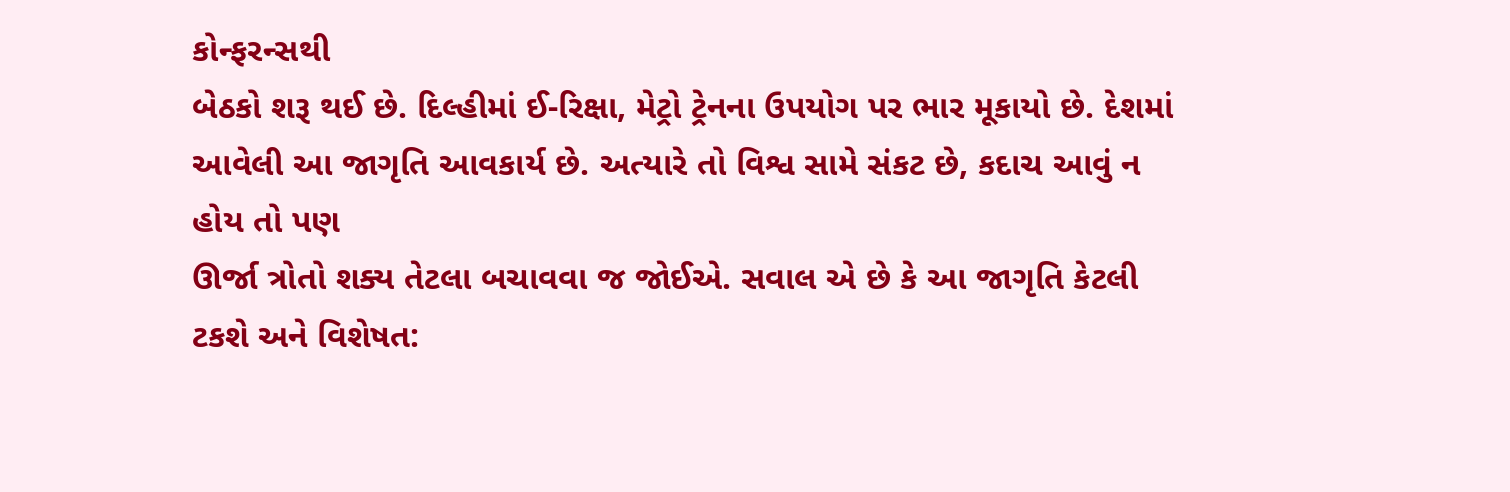કોન્ફરન્સથી
બેઠકો શરૂ થઈ છે. દિલ્હીમાં ઈ-રિક્ષા, મેટ્રો ટ્રેનના ઉપયોગ પર ભાર મૂકાયો છે. દેશમાં
આવેલી આ જાગૃતિ આવકાર્ય છે. અત્યારે તો વિશ્વ સામે સંકટ છે, કદાચ આવું ન હોય તો પણ
ઊર્જા ત્રોતો શક્ય તેટલા બચાવવા જ જોઈએ. સવાલ એ છે કે આ જાગૃતિ કેટલી ટકશે અને વિશેષત: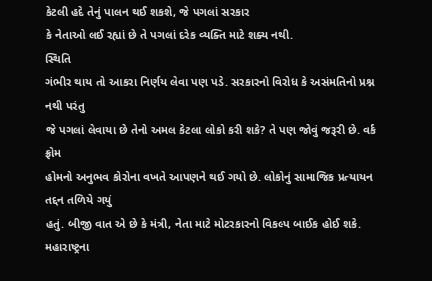કેટલી હદે તેનું પાલન થઈ શકશે, જે પગલાં સરકાર
કે નેતાઓ લઈ રહ્યાં છે તે પગલાં દરેક વ્યક્તિ માટે શક્ય નથી.
સ્થિતિ
ગંભીર થાય તો આકરા નિર્ણય લેવા પણ પડે. સરકારનો વિરોધ કે અસંમતિનો પ્રશ્ન નથી પરંતુ
જે પગલાં લેવાયા છે તેનો અમલ કેટલા લોકો કરી શકે? તે પણ જોવું જરૂરી છે. વર્ક ફ્રોમ
હોમનો અનુભવ કોરોના વખતે આપણને થઈ ગયો છે. લોકોનું સામાજિક પ્રત્યાયન તદ્દન તળિયે ગયું
હતું. બીજી વાત એ છે કે મંત્રી, નેતા માટે મોટરકારનો વિકલ્પ બાઈક હોઈ શકે. મહારાષ્ટ્રના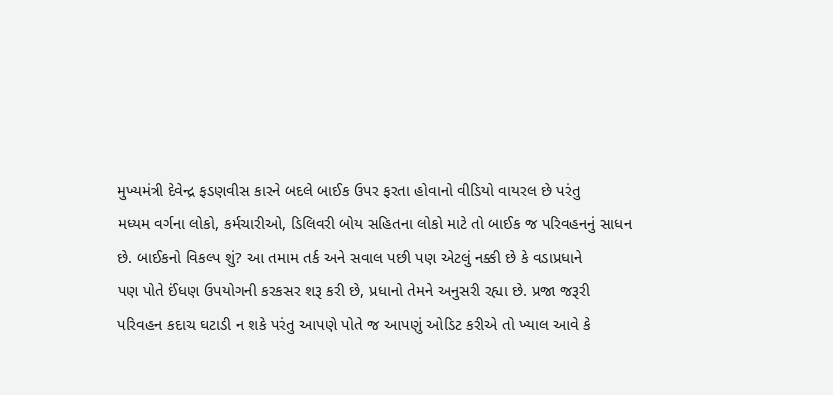મુખ્યમંત્રી દેવેન્દ્ર ફડણવીસ કારને બદલે બાઈક ઉપર ફરતા હોવાનો વીડિયો વાયરલ છે પરંતુ
મધ્યમ વર્ગના લોકો, કર્મચારીઓ, ડિલિવરી બોય સહિતના લોકો માટે તો બાઈક જ પરિવહનનું સાધન
છે. બાઈકનો વિકલ્પ શું? આ તમામ તર્ક અને સવાલ પછી પણ એટલું નક્કી છે કે વડાપ્રધાને
પણ પોતે ઈંધણ ઉપયોગની કરકસર શરૂ કરી છે, પ્રધાનો તેમને અનુસરી રહ્યા છે. પ્રજા જરૂરી
પરિવહન કદાચ ઘટાડી ન શકે પરંતુ આપણે પોતે જ આપણું ઓડિટ કરીએ તો ખ્યાલ આવે કે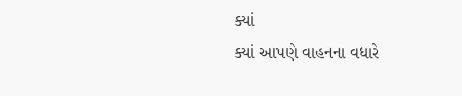ક્યાં
ક્યાં આપણે વાહનના વધારે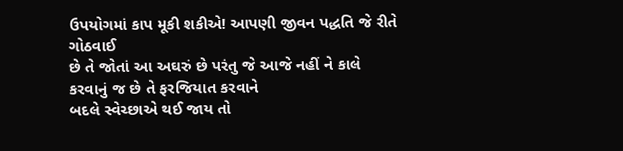ઉપયોગમાં કાપ મૂકી શકીએ! આપણી જીવન પદ્ધતિ જે રીતે ગોઠવાઈ
છે તે જોતાં આ અઘરું છે પરંતુ જે આજે નહીં ને કાલે કરવાનું જ છે તે ફરજિયાત કરવાને
બદલે સ્વેચ્છાએ થઈ જાય તો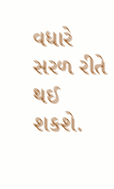વધારે સરળ રીતે થઈ શકશે.